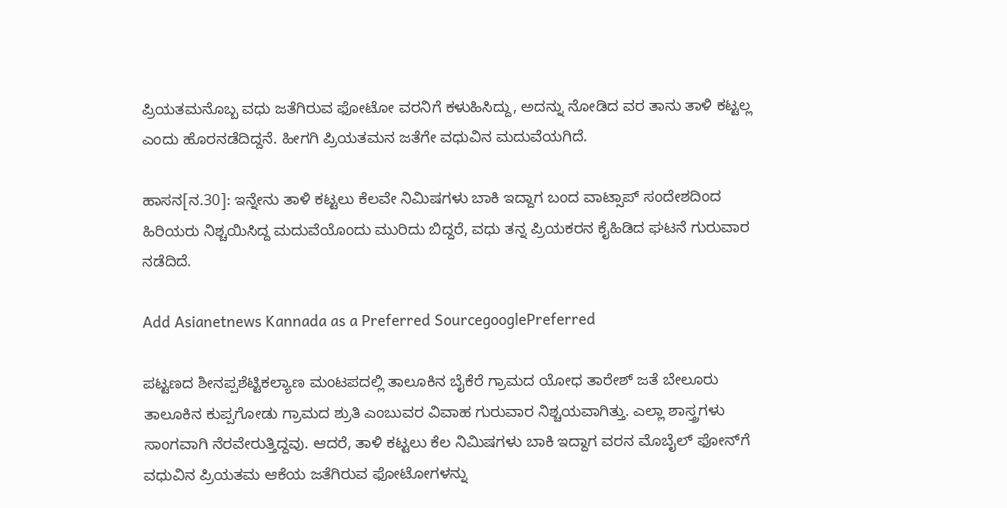ಪ್ರಿಯತಮನೊಬ್ಬ ವಧು ಜತೆಗಿರುವ ಫೋಟೋ ವರನಿಗೆ ಕಳುಹಿಸಿದ್ದು, ಅದನ್ನು ನೋಡಿದ ವರ ತಾನು ತಾಳಿ ಕಟ್ಟಲ್ಲ ಎಂದು ಹೊರನಡೆದಿದ್ದನೆ. ಹೀಗಗಿ ಪ್ರಿಯತಮನ ಜತೆಗೇ ವಧುವಿನ ಮದುವೆಯಗಿದೆ.

ಹಾಸನ[ನ.30]: ಇನ್ನೇನು ತಾಳಿ ಕಟ್ಟಲು ಕೆಲವೇ ನಿಮಿಷಗಳು ಬಾಕಿ ಇದ್ದಾಗ ಬಂದ ವಾಟ್ಸಾಪ್‌ ಸಂದೇಶದಿಂದ ಹಿರಿಯರು ನಿಶ್ಚಯಿಸಿದ್ದ ಮದುವೆಯೊಂದು ಮುರಿದು ಬಿದ್ದರೆ, ವಧು ತನ್ನ ಪ್ರಿಯಕರನ ಕೈಹಿಡಿದ ಘಟನೆ ಗುರುವಾರ ನಡೆದಿದೆ.

Add Asianetnews Kannada as a Preferred SourcegooglePreferred

ಪಟ್ಟಣದ ಶೀನಪ್ಪಶೆಟ್ಟಿಕಲ್ಯಾಣ ಮಂಟಪದಲ್ಲಿ ತಾಲೂಕಿನ ಬೈಕೆರೆ ಗ್ರಾಮದ ಯೋಧ ತಾರೇಶ್‌ ಜತೆ ಬೇಲೂರು ತಾಲೂಕಿನ ಕುಪ್ಪಗೋಡು ಗ್ರಾಮದ ಶ್ರುತಿ ಎಂಬುವರ ವಿವಾಹ ಗುರುವಾರ ನಿಶ್ಚಯವಾಗಿತ್ತು. ಎಲ್ಲಾ ಶಾಸ್ತ್ರಗಳು ಸಾಂಗವಾಗಿ ನೆರವೇರುತ್ತಿದ್ದವು. ಆದರೆ, ತಾಳಿ ಕಟ್ಟಲು ಕೆಲ ನಿಮಿಷಗಳು ಬಾಕಿ ಇದ್ದಾಗ ವರನ ಮೊಬೈಲ್‌ ಫೋನ್‌ಗೆ ವಧುವಿನ ಪ್ರಿಯತಮ ಆಕೆಯ ಜತೆಗಿರುವ ಫೋಟೋಗಳನ್ನು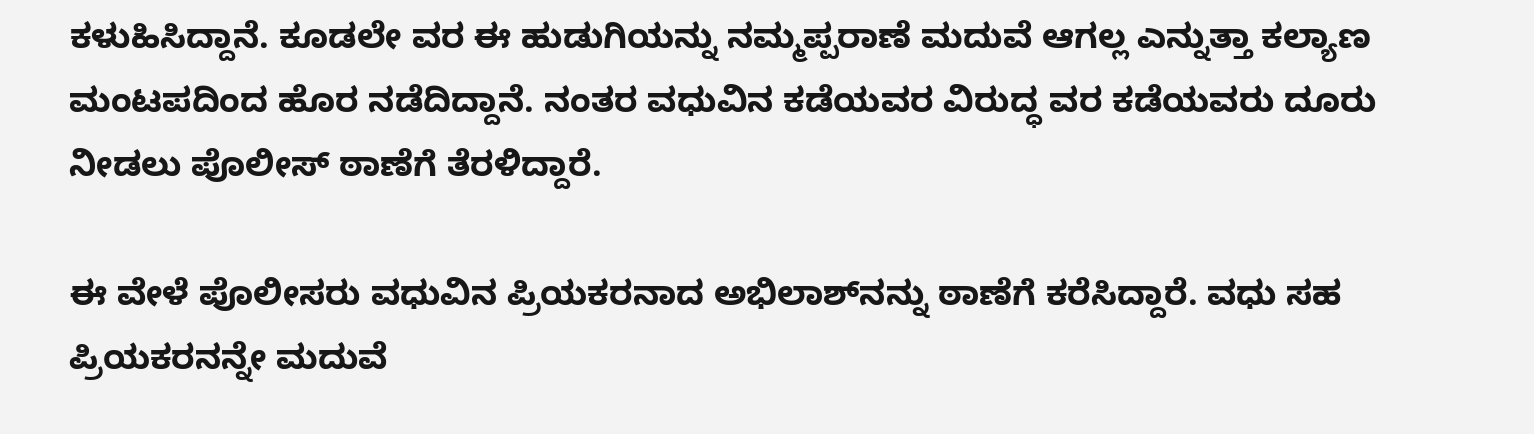ಕಳುಹಿಸಿದ್ದಾನೆ. ಕೂಡಲೇ ವರ ಈ ಹುಡುಗಿಯನ್ನು ನಮ್ಮಪ್ಪರಾಣೆ ಮದುವೆ ಆಗಲ್ಲ ಎನ್ನುತ್ತಾ ಕಲ್ಯಾಣ ಮಂಟಪದಿಂದ ಹೊರ ನಡೆದಿದ್ದಾನೆ. ನಂತರ ವಧುವಿನ ಕಡೆಯವರ ವಿರುದ್ಧ ವರ ಕಡೆಯವರು ದೂರು ನೀಡಲು ಪೊಲೀಸ್‌ ಠಾಣೆಗೆ ತೆರಳಿದ್ದಾರೆ.

ಈ ವೇಳೆ ಪೊಲೀಸರು ವಧುವಿನ ಪ್ರಿಯಕರನಾದ ಅಭಿಲಾಶ್‌ನನ್ನು ಠಾಣೆಗೆ ಕರೆಸಿದ್ದಾರೆ. ವಧು ಸಹ ಪ್ರಿಯಕರನನ್ನೇ ಮದುವೆ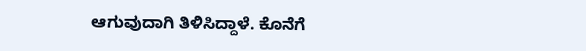ಆಗುವುದಾಗಿ ತಿಳಿಸಿದ್ದಾಳೆ. ಕೊನೆಗೆ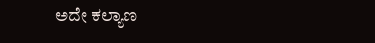ಅದೇ ಕಲ್ಯಾಣ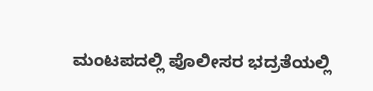ಮಂಟಪದಲ್ಲಿ ಪೊಲೀಸರ ಭದ್ರತೆಯಲ್ಲಿ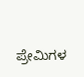ಪ್ರೇಮಿಗಳ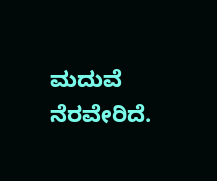ಮದುವೆ ನೆರವೇರಿದೆ.